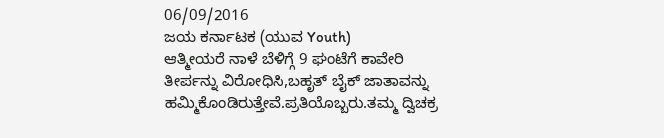06/09/2016
ಜಯ ಕರ್ನಾಟಕ (ಯುವ Youth)
ಆತ್ಮೀಯರೆ ನಾಳೆ ಬೆಳಿಗ್ಗೆ 9 ಘಂಟೆಗೆ ಕಾವೇರಿ ತೀರ್ಪನ್ನು ವಿರೋಧಿಸಿ,ಬಹೃತ್ ಬೈಕ್ ಜಾತಾವನ್ನು ಹಮ್ಮಿಕೊಂಡಿರುತ್ತೇವೆ.ಪ್ರತಿಯೊಬ್ಬರು.ತಮ್ಮ ದ್ವಿಚಕ್ರ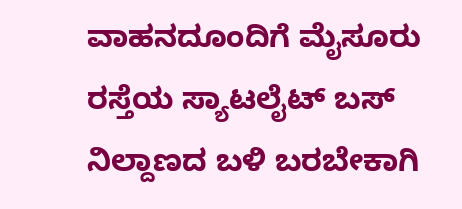ವಾಹನದೂಂದಿಗೆ ಮೈಸೂರು ರಸ್ತೆಯ ಸ್ಯಾಟಲೈಟ್ ಬಸ್ ನಿಲ್ದಾಣದ ಬಳಿ ಬರಬೇಕಾಗಿ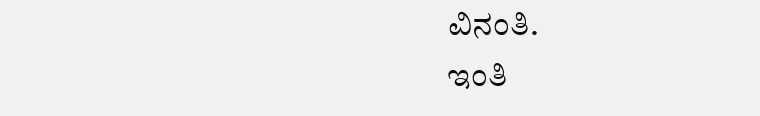ವಿನಂತಿ.
ಇಂತಿ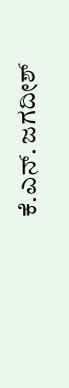ಕೆ.ಎನ್. ಜಗದೀಶ್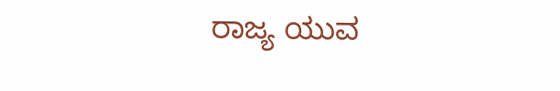ರಾಜ್ಯ ಯುವ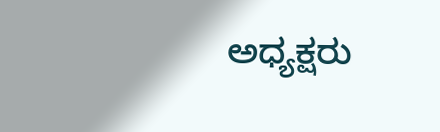ಅಧ್ಯಕ್ಷರು